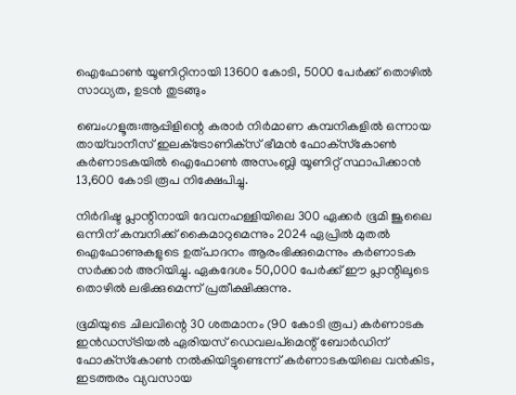ഐഫോൺ യൂണിറ്റിനായി 13600 കോടി, 5000 പേർക്ക് തൊഴിൽ സാധ്യത, ഉടൻ തുടങ്ങും

ബെംഗളൂരു:ആപ്പിളിന്റെ കരാർ നിർമാണ കമ്പനികളിൽ ഒന്നായ തായ്‌വാനീസ് ഇലക്‌ട്രോണിക്‌സ് ഭീമൻ ഫോക്‌സ്‌കോൺ കർണാടകയിൽ ഐഫോൺ അസംബ്ലി യൂണിറ്റ് സ്ഥാപിക്കാൻ 13,600 കോടി രൂപ നിക്ഷേപിച്ചു.

നിർദിഷ്ട പ്ലാന്റിനായി ദേവനഹള്ളിയിലെ 300 ഏക്കർ ഭൂമി ജൂലൈ ഒന്നിന് കമ്പനിക്ക് കൈമാറുമെന്നും 2024 ഏപ്രിൽ മുതൽ ഐഫോണുകളുടെ ഉത്പാദനം ആരംഭിക്കുമെന്നും കർണാടക സർക്കാർ അറിയിച്ചു. ഏകദേശം 50,000 പേർക്ക് ഈ പ്ലാന്റിലൂടെ തൊഴിൽ ലഭിക്കുമെന്ന് പ്രതീക്ഷിക്കുന്നു.

ഭൂമിയുടെ ചിലവിന്റെ 30 ശതമാനം (90 കോടി രൂപ) കർണാടക ഇൻഡസ്ട്രിയൽ ഏരിയസ് ഡെവലപ്‌മെന്റ് ബോർഡിന് ഫോക്‌സ്‌കോൺ നൽകിയിട്ടുണ്ടെന്ന് കർണാടകയിലെ വൻകിട, ഇടത്തരം വ്യവസായ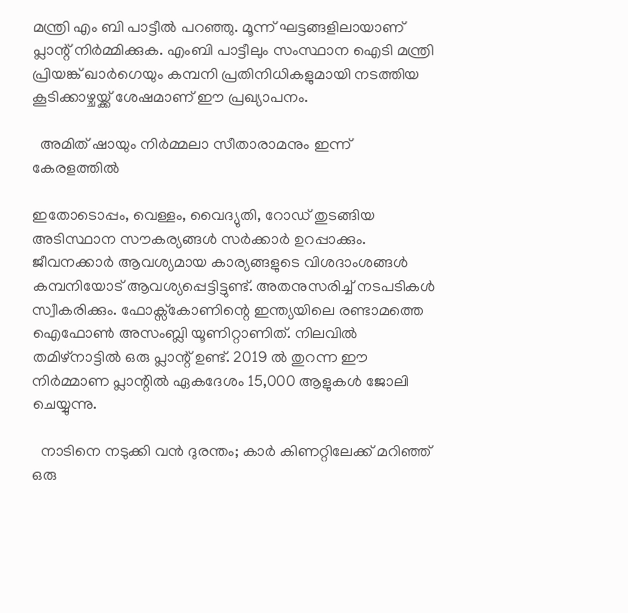മന്ത്രി എം ബി പാട്ടീൽ പറഞ്ഞു. മൂന്ന് ഘട്ടങ്ങളിലായാണ് പ്ലാന്റ് നിർമ്മിക്കുക. എംബി പാട്ടീലും സംസ്ഥാന ഐടി മന്ത്രി പ്രിയങ്ക് ഖാർഗെയും കമ്പനി പ്രതിനിധികളുമായി നടത്തിയ കൂടിക്കാഴ്ചയ്ക്ക് ശേഷമാണ് ഈ പ്രഖ്യാപനം.

  അമിത് ഷായും നിര്‍മ്മലാ സീതാരാമനും ഇന്ന് കേരളത്തില്‍

ഇതോടൊപ്പം, വെള്ളം, വൈദ്യുതി, റോഡ് തുടങ്ങിയ അടിസ്ഥാന സൗകര്യങ്ങൾ സർക്കാർ ഉറപ്പാക്കും. ജീവനക്കാർ ആവശ്യമായ കാര്യങ്ങളുടെ വിശദാംശങ്ങൾ കമ്പനിയോട് ആവശ്യപ്പെട്ടിട്ടുണ്ട്. അതനുസരിച്ച് നടപടികൾ സ്വീകരിക്കും. ഫോക്സ്കോണിന്റെ ഇന്ത്യയിലെ രണ്ടാമത്തെ ഐഫോൺ അസംബ്ലി യൂണിറ്റാണിത്. നിലവിൽ തമിഴ്നാട്ടിൽ ഒരു പ്ലാന്റ് ഉണ്ട്. 2019 ൽ തുറന്ന ഈ നിർമ്മാണ പ്ലാന്റിൽ ഏകദേശം 15,000 ആളുകൾ ജോലി ചെയ്യുന്നു.

  നാടിനെ നടുക്കി വൻ ദുരന്തം; കാർ കിണറ്റിലേക്ക് മറിഞ്ഞ് ഒരു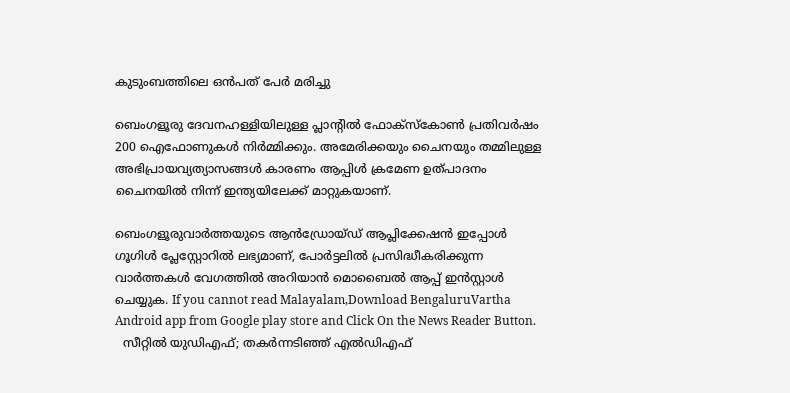കുടുംബത്തിലെ ഒൻപത് പേർ മരിച്ചു

ബെംഗളൂരു ദേവനഹള്ളിയിലുള്ള പ്ലാന്റിൽ ഫോക്‌സ്‌കോൺ പ്രതിവർഷം 200 ഐഫോണുകൾ നിർമ്മിക്കും. അമേരിക്കയും ചൈനയും തമ്മിലുള്ള അഭിപ്രായവ്യത്യാസങ്ങൾ കാരണം ആപ്പിൾ ക്രമേണ ഉത്പാദനം ചൈനയിൽ നിന്ന് ഇന്ത്യയിലേക്ക് മാറ്റുകയാണ്.

ബെംഗളൂരുവാർത്തയുടെ ആൻഡ്രോയ്ഡ് ആപ്ലിക്കേഷൻ ഇപ്പോൾ ഗൂഗിൾ പ്ലേസ്റ്റോറിൽ ലഭ്യമാണ്, പോർട്ടലിൽ പ്രസിദ്ധീകരിക്കുന്ന വാർത്തകൾ വേഗത്തിൽ അറിയാൻ മൊബൈൽ ആപ്പ് ഇൻസ്റ്റാൾ ചെയ്യുക. If you cannot read Malayalam,Download BengaluruVartha Android app from Google play store and Click On the News Reader Button.
  സീറ്റിൽ യുഡിഎഫ്; തകർന്നടിഞ്ഞ് എൽഡിഎഫ്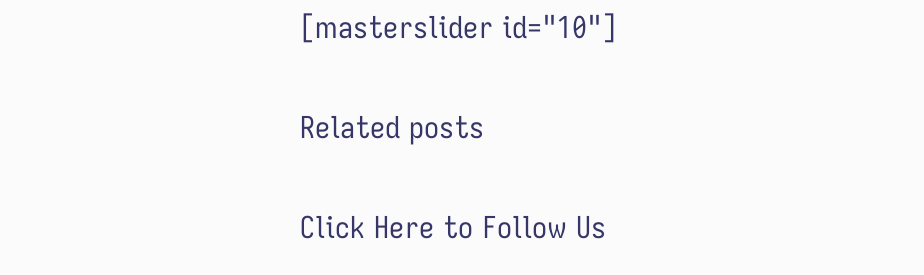[masterslider id="10"]

Related posts

Click Here to Follow Us